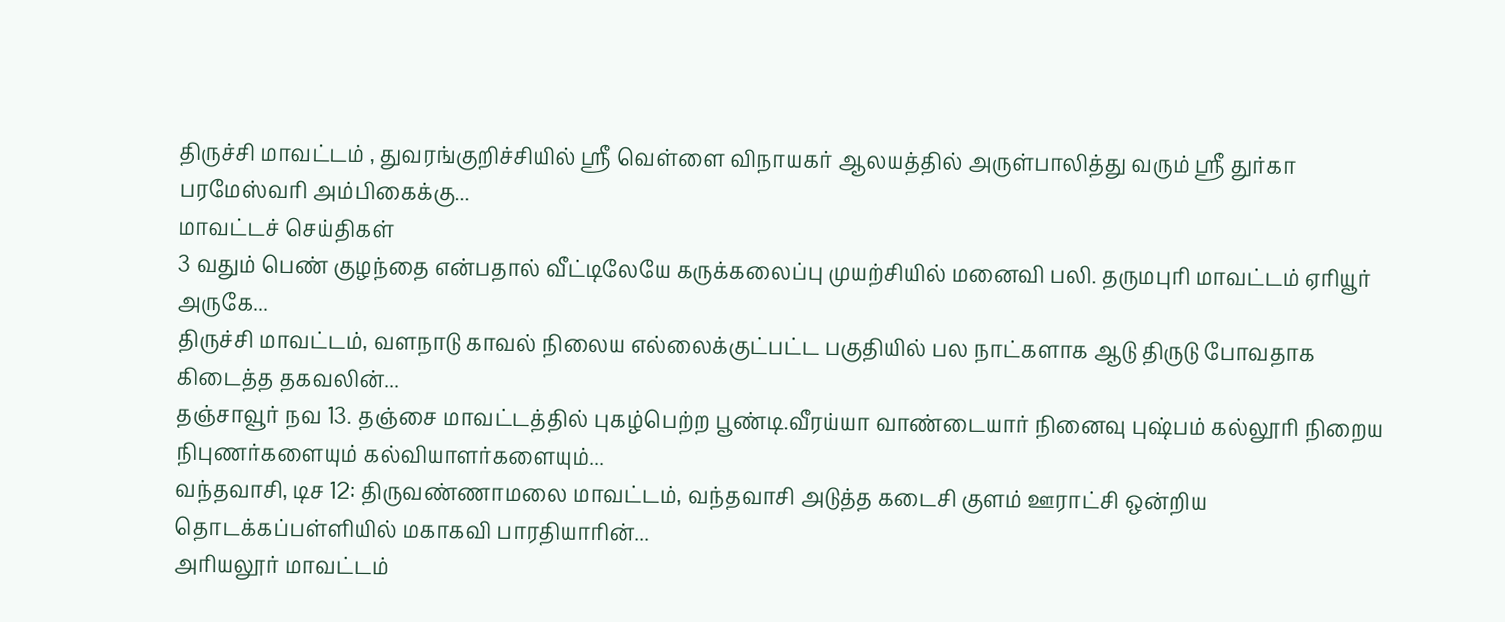திருச்சி மாவட்டம் , துவரங்குறிச்சியில் ஸ்ரீ வெள்ளை விநாயகர் ஆலயத்தில் அருள்பாலித்து வரும் ஸ்ரீ துர்கா பரமேஸ்வரி அம்பிகைக்கு...
மாவட்டச் செய்திகள்
3 வதும் பெண் குழந்தை என்பதால் வீட்டிலேயே கருக்கலைப்பு முயற்சியில் மனைவி பலி. தருமபுரி மாவட்டம் ஏரியூர் அருகே...
திருச்சி மாவட்டம், வளநாடு காவல் நிலைய எல்லைக்குட்பட்ட பகுதியில் பல நாட்களாக ஆடு திருடு போவதாக கிடைத்த தகவலின்...
தஞ்சாவூர் நவ 13. தஞ்சை மாவட்டத்தில் புகழ்பெற்ற பூண்டி.வீரய்யா வாண்டையார் நினைவு புஷ்பம் கல்லூரி நிறைய நிபுணர்களையும் கல்வியாளர்களையும்...
வந்தவாசி, டிச 12: திருவண்ணாமலை மாவட்டம், வந்தவாசி அடுத்த கடைசி குளம் ஊராட்சி ஒன்றிய தொடக்கப்பள்ளியில் மகாகவி பாரதியாரின்...
அரியலூர் மாவட்டம்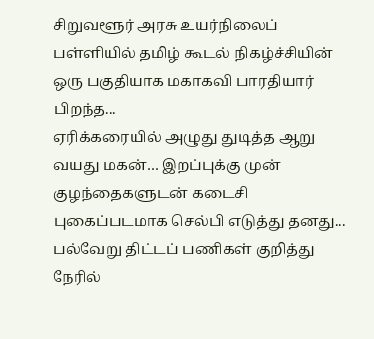சிறுவளூர் அரசு உயர்நிலைப் பள்ளியில் தமிழ் கூடல் நிகழ்ச்சியின் ஒரு பகுதியாக மகாகவி பாரதியார் பிறந்த...
ஏரிக்கரையில் அழுது துடித்த ஆறு வயது மகன்… இறப்புக்கு முன் குழந்தைகளுடன் கடைசி புகைப்படமாக செல்பி எடுத்து தனது...
பல்வேறு திட்டப் பணிகள் குறித்து நேரில்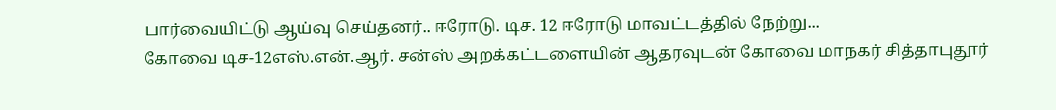பார்வையிட்டு ஆய்வு செய்தனர்.. ஈரோடு. டிச. 12 ஈரோடு மாவட்டத்தில் நேற்று...
கோவை டிச-12எஸ்.என்.ஆர். சன்ஸ் அறக்கட்டளையின் ஆதரவுடன் கோவை மாநகர் சித்தாபுதூர்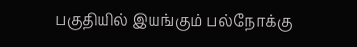பகுதியில் இயங்கும் பல்நோக்கு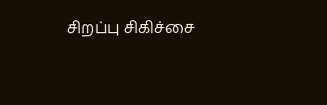சிறப்பு சிகிச்சை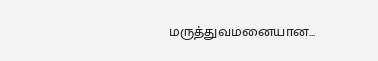மருத்துவமனையான...